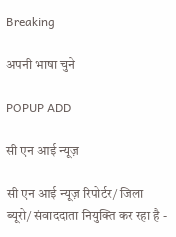Breaking

अपनी भाषा चुने

POPUP ADD

सी एन आई न्यूज़

सी एन आई न्यूज़ रिपोर्टर/ जिला ब्यूरो/ संवाददाता नियुक्ति कर रहा है -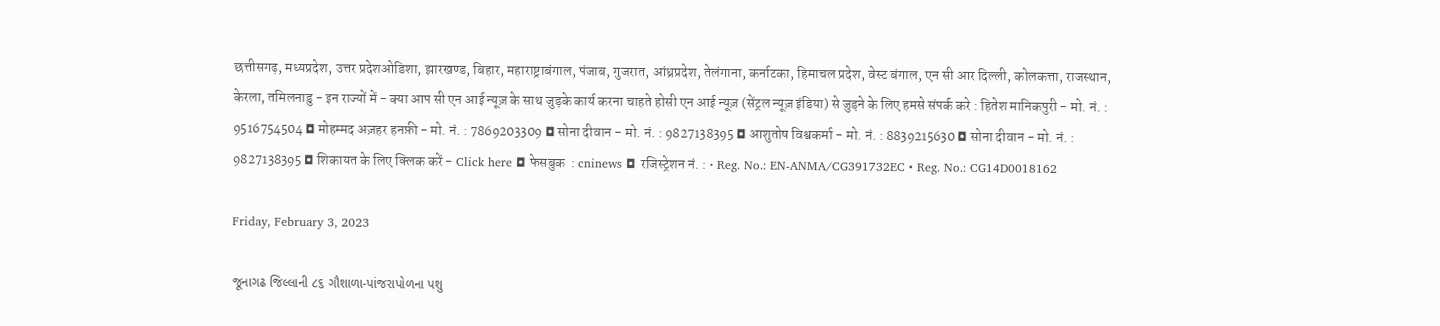छत्तीसगढ़, मध्यप्रदेश, उत्तर प्रदेशओडिशा, झारखण्ड, बिहार, महाराष्ट्राबंगाल, पंजाब, गुजरात, आंध्रप्रदेश, तेलंगाना, कर्नाटका, हिमाचल प्रदेश, वेस्ट बंगाल, एन सी आर दिल्ली, कोलकत्ता, राजस्थान, केरला, तमिलनाडु - इन राज्यों में - क्या आप सी एन आई न्यूज़ के साथ जुड़के कार्य करना चाहते होसी एन आई न्यूज़ (सेंट्रल न्यूज़ इंडिया) से जुड़ने के लिए हमसे संपर्क करे : हितेश मानिकपुरी - मो. नं. : 9516754504 ◘ मोहम्मद अज़हर हनफ़ी - मो. नं. : 7869203309 ◘ सोना दीवान - मो. नं. : 9827138395 ◘ आशुतोष विश्वकर्मा - मो. नं. : 8839215630 ◘ सोना दीवान - मो. नं. : 9827138395 ◘ शिकायत के लिए क्लिक करें - Click here ◘ फेसबुक  : cninews ◘ रजिस्ट्रेशन नं. : • Reg. No.: EN-ANMA/CG391732EC • Reg. No.: CG14D0018162

Friday, February 3, 2023

જૂનાગઢ જિલ્લાની ૮૬ ગૌશાળા-પાંજરાપોળના પશુ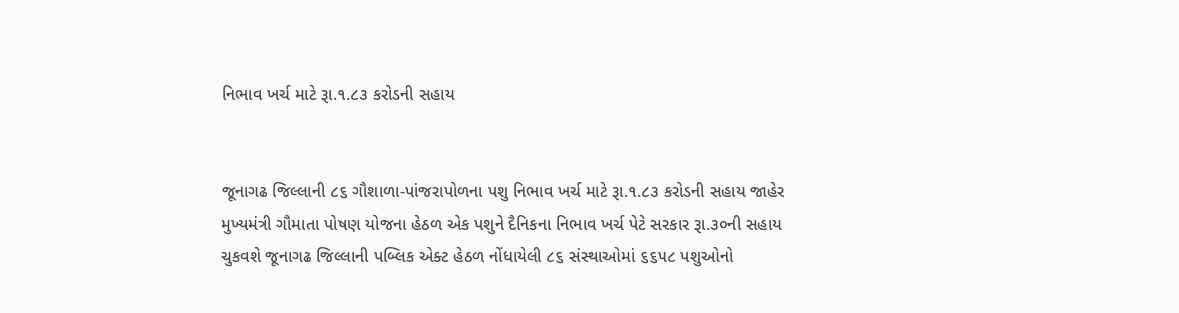નિભાવ ખર્ચ માટે રૂા.૧.૮૩ કરોડની સહાય


જૂનાગઢ જિલ્લાની ૮૬ ગૌશાળા-પાંજરાપોળના પશુ નિભાવ ખર્ચ માટે રૂા.૧.૮૩ કરોડની સહાય જાહેર મુખ્યમંત્રી ગૌમાતા પોષણ યોજના હેઠળ એક પશુને દૈનિકના નિભાવ ખર્ચ પેટે સરકાર રૂા.૩૦ની સહાય ચુકવશે જૂનાગઢ જિલ્લાની પબ્લિક એક્ટ હેઠળ નોંધાયેલી ૮૬ સંસ્થાઓમાં ૬૬૫૮ પશુઓનો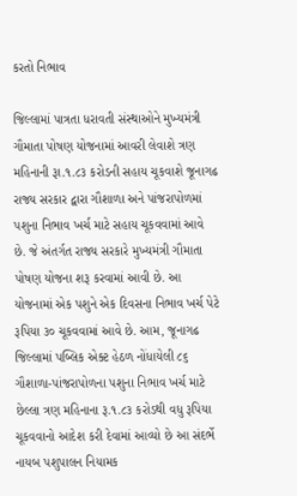કરતો નિભાવ

જિલ્લામાં પાત્રતા ધરાવતી સંસ્થાઓને મુખ્યમંત્રી ગૌમાતા પોષણ યોજનામાં આવરી લેવાશે ત્રણ મહિનાની રૂા.૧.૮૩ કરોડની સહાય ચૂકવાશે જૂનાગઢ રાજ્ય સરકાર દ્વારા ગૌશાળા અને પાંજરાપોળમાં પશુના નિભાવ ખર્ચ માટે સહાય ચૂકવવામાં આવે છે. જે અંતર્ગત રાજ્ય સરકારે મુખ્યમંત્રી ગૌમાતા પોષણ યોજના શરૂ કરવામાં આવી છે. આ યોજનામાં એક પશુને એક દિવસના નિભાવ ખર્ચ પેટે રૂપિયા ૩૦ ચૂકવવામાં આવે છે. આમ, જૂનાગઢ જિલ્લામાં પબ્લિક એક્ટ હેઠળ નોંધાયેલી ૮૬ ગૌશાળા-પાંજરાપોળના પશુના નિભાવ ખર્ચ માટે છેલ્લા ત્રણ મહિનાના રૂ.૧.૮૩ કરોડથી વધુ રૂપિયા ચૂકવવાનો આદેશ કરી દેવામાં આવ્યો છે આ સંદર્ભે નાયબ પશુપાલન નિયામક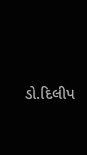ડો.દિલીપ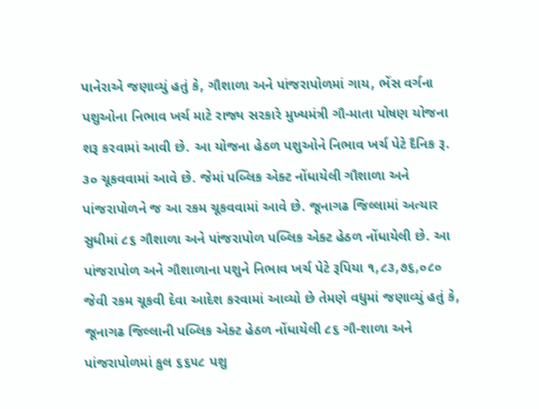પાનેરાએ જણાવ્યું હતું કે, ગૌશાળા અને પાંજરાપોળમાં ગાય, ભેંસ વર્ગના પશુઓના નિભાવ ખર્ચ માટે રાજ્ય સરકારે મુખ્યમંત્રી ગૌ-માતા પોષણ યોજના શરૂ કરવામાં આવી છે. આ યોજના હેઠળ પશુઓને નિભાવ ખર્ચ પેટે દૈનિક રૂ. ૩૦ ચૂકવવામાં આવે છે. જેમાં પબ્લિક એક્ટ નોંધાયેલી ગૌશાળા અને પાંજરાપોળને જ આ રકમ ચૂકવવામાં આવે છે. જૂનાગઢ જિલ્લામાં અત્યાર સુધીમાં ૮૬ ગૌશાળા અને પાંજરાપોળ પબ્લિક એક્ટ હેઠળ નોંધાયેલી છે. આ પાંજરાપોળ અને ગૌશાળાના પશુને નિભાવ ખર્ચ પેટે રૂપિયા ૧,૮૩,૭૬,૦૮૦ જેવી રકમ ચૂકવી દેવા આદેશ કરવામાં આવ્યો છે તેમણે વધુમાં જણાવ્યું હતું કે, જૂનાગઢ જિલ્લાની પબ્લિક એક્ટ હેઠળ નોંધાયેલી ૮૬ ગૌ-શાળા અને પાંજરાપોળમાં કુલ ૬૬૫૮ પશુ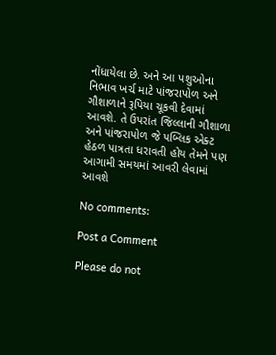નોંધાયેલા છે. અને આ પશુઓના નિભાવ ખર્ચ માટે પાંજરાપોળ અને ગૌશાળાને રૂપિયા ચૂકવી દેવામાં આવશે. તે ઉપરાંત જિલ્લાની ગૌશાળા અને પાંજરાપોળ જે પબ્લિક એક્ટ હેઠળ પાત્રતા ધરાવતી હોય તેમને પણ આગામી સમયમાં આવરી લેવામાં આવશે

No comments:

Post a Comment

Please do not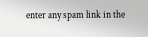enter any spam link in the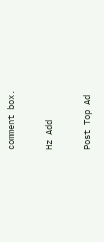comment box.

Hz Add

Post Top Ad